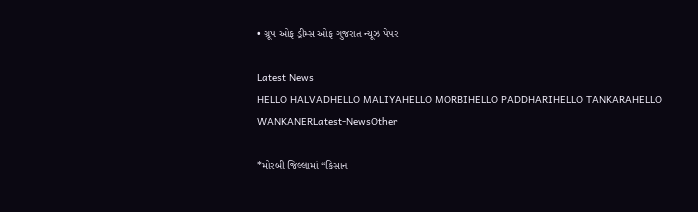• ગ્રૂપ ઓફ ડ્રીમ્સ ઓફ ગુજરાત ન્યૂઝ પેપર

Latest News
HELLO HALVADHELLO MALIYAHELLO MORBIHELLO PADDHARIHELLO TANKARAHELLO WANKANERLatest-NewsOther

*મોરબી જિલ્લામાં “કિસાન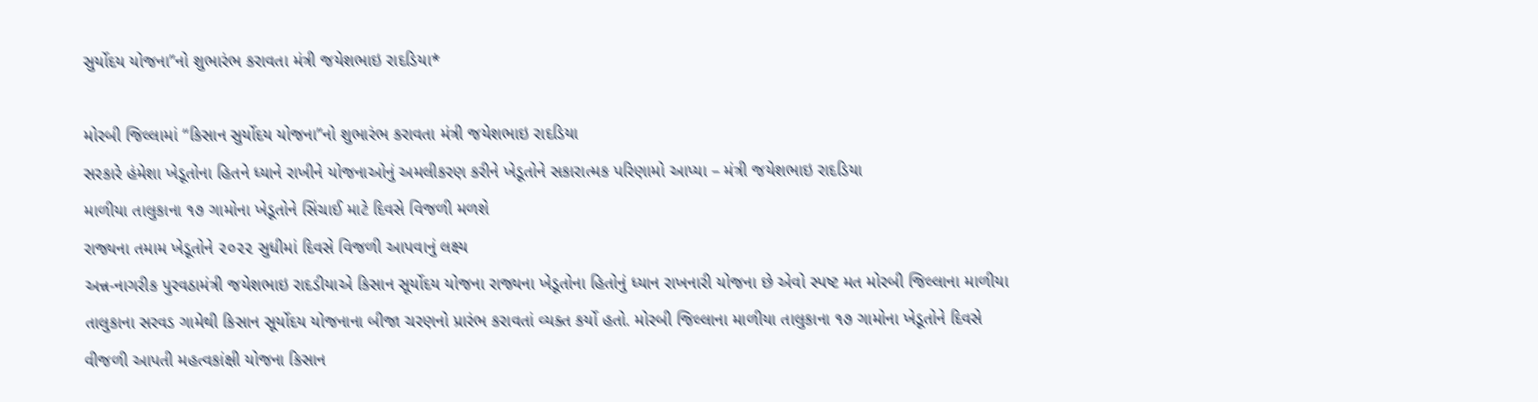સુર્યોદય યોજના”નો શુભારંભ કરાવતા મંત્રી જયેશભાઇ રાદડિયા*

મોરબી જિલ્લામાં “કિસાન સુર્યોદય યોજના”નો શુભારંભ કરાવતા મંત્રી જયેશભાઇ રાદડિયા
સરકારે હંમેશા ખેડૂતોના હિતને ધ્યાને રાખીને યોજનાઓનું અમલીકરણ કરીને ખેડૂતોને સકારાત્મક પરિણામો આપ્યા – મંત્રી જયેશભાઇ રાદડિયા
માળીયા તાલુકાના ૧૭ ગામોના ખેડૂતોને સિંચાઈ માટે દિવસે વિજળી મળશે
રાજ્યના તમામ ખેડૂતોને ૨૦૨૨ સુધીમાં દિવસે વિજળી આપવાનું લક્ષ્ય
અન્ન-નાગરીક પુરવઠામંત્રી જયેશભાઇ રાદડીયાએ કિસાન સૂર્યોદય યોજના રાજ્યના ખેડૂતોના હિતોનું ધ્યાન રાખનારી યોજના છે એવો સ્પષ્ટ મત મોરબી જિલ્લાના માળીયા તાલુકાના સરવડ ગામેથી કિસાન સૂર્યોદય યોજનાના બીજા ચરણનો પ્રારંભ કરાવતાં વ્યક્ત કર્યો હતો. મોરબી જિલ્લાના માળીયા તાલુકાના ૧૭ ગામોના ખેડૂતોને દિવસે વીજળી આપતી મહત્વકાંક્ષી યોજના કિસાન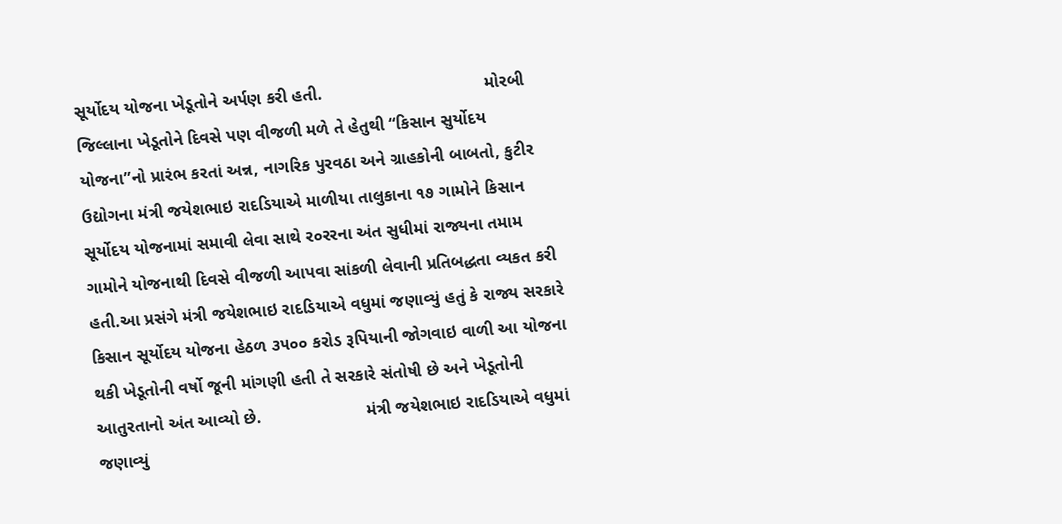સૂર્યોદય યોજના ખેડૂતોને અર્પણ કરી હતી.                                  મોરબી જિલ્લાના ખેડૂતોને દિવસે પણ વીજળી મળે તે હેતુથી “કિસાન સુર્યોદય યોજના”નો પ્રારંભ કરતાં અન્ન, નાગરિક પુરવઠા અને ગ્રાહકોની બાબતો, કુટીર ઉદ્યોગના મંત્રી જયેશભાઇ રાદડિયાએ માળીયા તાલુકાના ૧૭ ગામોને કિસાન સૂર્યોદય યોજનામાં સમાવી લેવા સાથે ર૦રરના અંત સુધીમાં રાજ્યના તમામ ગામોને યોજનાથી દિવસે વીજળી આપવા સાંકળી લેવાની પ્રતિબદ્ધતા વ્યકત કરી હતી.આ પ્રસંગે મંત્રી જયેશભાઇ રાદડિયાએ વધુમાં જણાવ્યું હતું કે રાજ્ય સરકારે કિસાન સૂર્યોદય યોજના હેઠળ ૩૫૦૦ કરોડ રૂપિયાની જોગવાઇ વાળી આ યોજના થકી ખેડૂતોની વર્ષો જૂની માંગણી હતી તે સરકારે સંતોષી છે અને ખેડૂતોની આતુરતાનો અંત આવ્યો છે.                      મંત્રી જયેશભાઇ રાદડિયાએ વધુમાં જણાવ્યું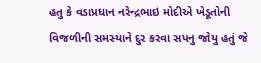હતુ કે વડાપ્રધાન નરેન્દ્રભાઇ મોદીએ ખેડૂતોની વિજળીની સમસ્યાને દુર કરવા સપનુ જોયુ હતું જે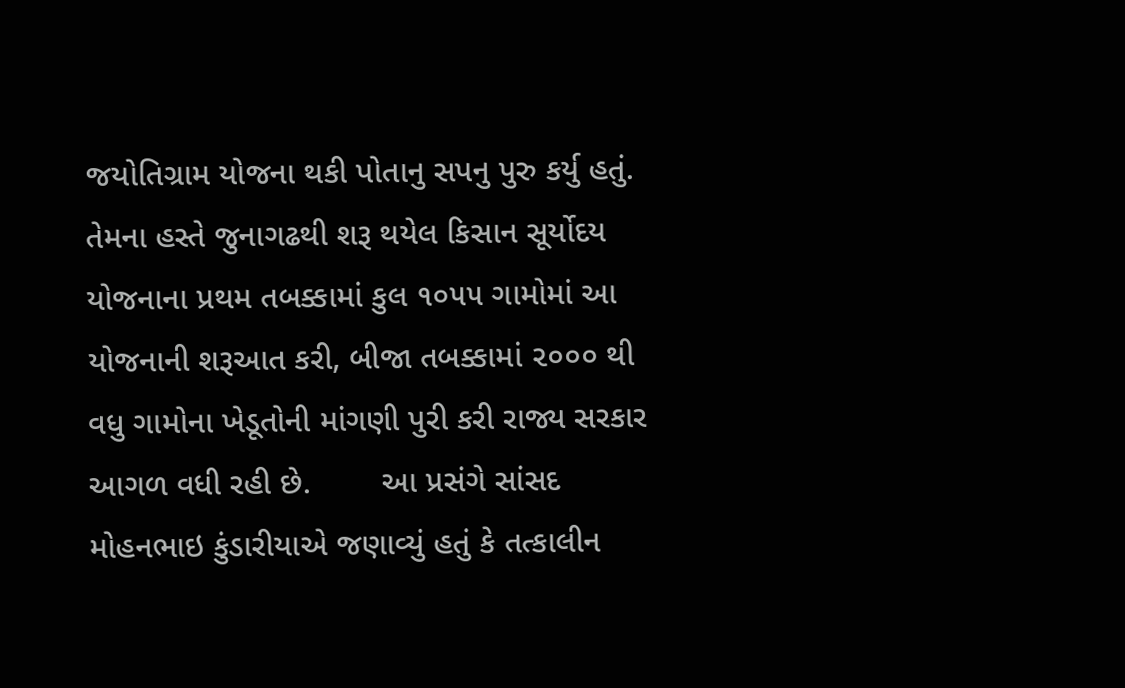જયોતિગ્રામ યોજના થકી પોતાનુ સપનુ પુરુ કર્યુ હતું. તેમના હસ્તે જુનાગઢથી શરૂ થયેલ કિસાન સૂર્યોદય યોજનાના પ્રથમ તબક્કામાં કુલ ૧૦૫૫ ગામોમાં આ યોજનાની શરૂઆત કરી, બીજા તબક્કામાં ૨૦૦૦ થી વધુ ગામોના ખેડૂતોની માંગણી પુરી કરી રાજ્ય સરકાર આગળ વધી રહી છે.        આ પ્રસંગે સાંસદ મોહનભાઇ કુંડારીયાએ જણાવ્યું હતું કે તત્કાલીન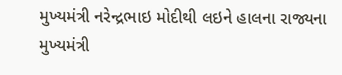મુખ્યમંત્રી નરેન્દ્રભાઇ મોદીથી લઇને હાલના રાજ્યના મુખ્યમંત્રી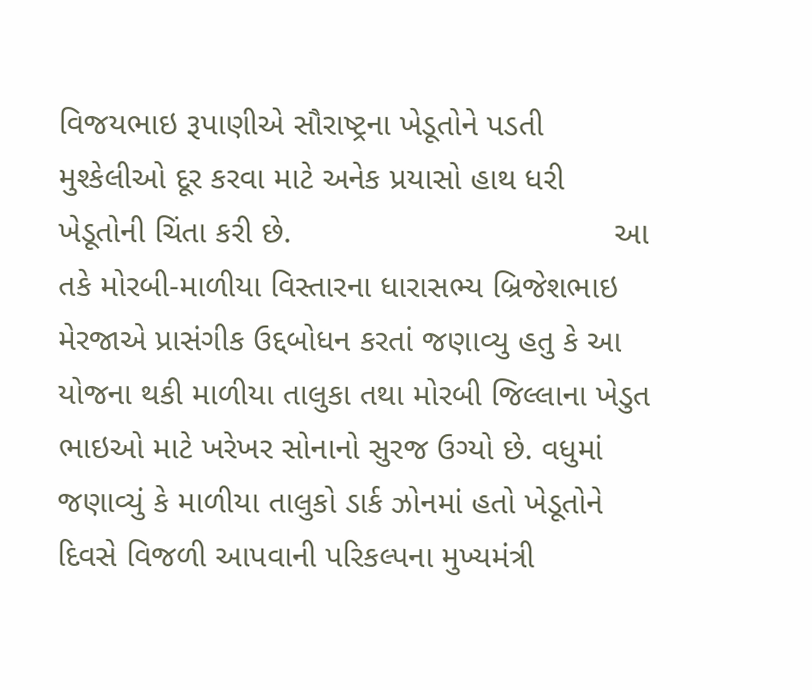વિજયભાઇ રૂપાણીએ સૌરાષ્ટ્રના ખેડૂતોને પડતી મુશ્કેલીઓ દૂર કરવા માટે અનેક પ્રયાસો હાથ ધરી ખેડૂતોની ચિંતા કરી છે.                                    આ તકે મોરબી-માળીયા વિસ્તારના ધારાસભ્ય બ્રિજેશભાઇ મેરજાએ પ્રાસંગીક ઉદ્દબોધન કરતાં જણાવ્યુ હતુ કે આ યોજના થકી માળીયા તાલુકા તથા મોરબી જિલ્લાના ખેડુત ભાઇઓ માટે ખરેખર સોનાનો સુરજ ઉગ્યો છે. વધુમાં જણાવ્યું કે માળીયા તાલુકો ડાર્ક ઝોનમાં હતો ખેડૂતોને દિવસે વિજળી આપવાની પરિકલ્પના મુખ્યમંત્રી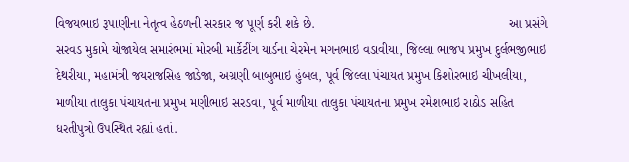વિજયભાઇ રૂપાણીના નેતૃત્વ હેઠળની સરકાર જ પૂર્ણ કરી શકે છે.                                                      આ પ્રસંગે સરવડ મુકામે યોજાયેલ સમારંભમાં મોરબી માર્કેટીંગ યાર્ડના ચેરમેન મગનભાઇ વડાવીયા, જિલ્લા ભાજપ પ્રમુખ દુર્લભજીભાઇ દેથરીયા, મહામંત્રી જયરાજસિહ જાડેજા, અગ્રણી બાબુભાઇ હુંબલ, પૂર્વ જિલ્લા પંચાયત પ્રમુખ કિશોરભાઇ ચીખલીયા, માળીયા તાલુકા પંચાયતના પ્રમુખ મણીભાઇ સરડવા, પૂર્વ માળીયા તાલુકા પંચાયતના પ્રમુખ રમેશભાઇ રાઠોડ સહિત ધરતીપુત્રો ઉપસ્થિત રહ્યાં હતાં.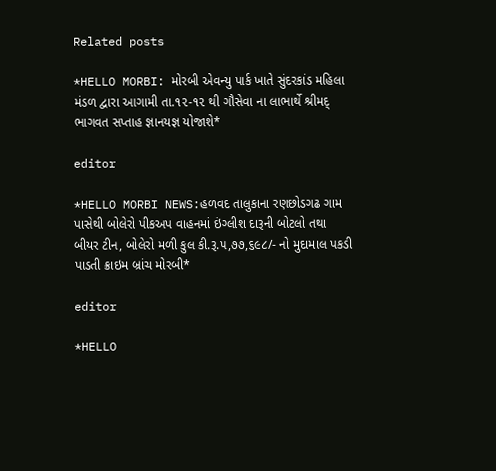Related posts

*HELLO MORBI: મોરબી એવન્યુ પાર્ક ખાતે સુંદરકાંડ મહિલા મંડળ દ્વારા આગામી તા.૧૨-૧૨ થી ગૌસેવા ના લાભાર્થે શ્રીમદ્ ભાગવત સપ્તાહ જ્ઞાનયજ્ઞ યોજાશે*

editor

*HELLO MORBI NEWS:હળવદ તાલુકાના રણછોડગઢ ગામ પાસેથી બોલેરો પીકઅપ વાહનમાં ઇંગ્લીશ દારૂની બોટલો તથા બીયર ટીન, બોલેરો મળી કુલ કી.રૂ.૫,૭૭,૬૯૮/- નો મુદામાલ પકડી પાડતી ક્રાઇમ બ્રાંચ મોરબી*

editor

*HELLO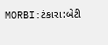MORBI:ટંકારા:બેટી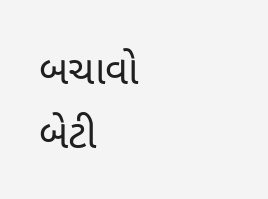બચાવો બેટી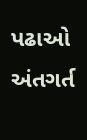પઢાઓ અંતગર્ત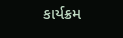કાર્યક્રમ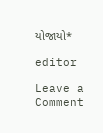યોજાયો*

editor

Leave a Comment